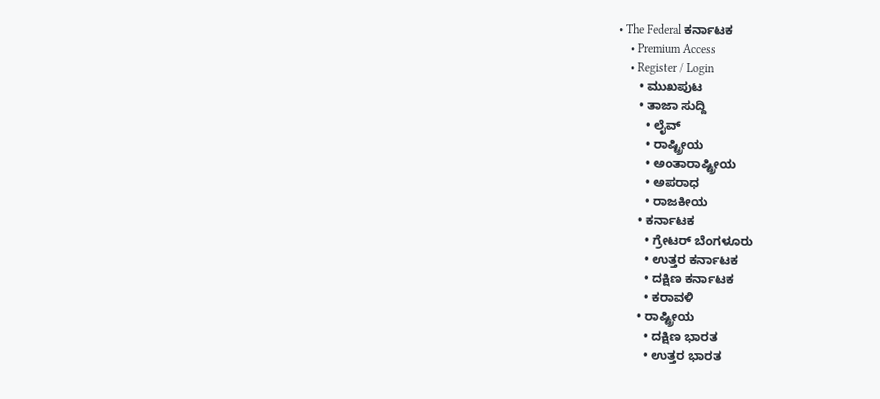• The Federal ಕರ್ನಾಟಕ
    • Premium Access
    • Register / Login
      • ಮುಖಪುಟ
      • ತಾಜಾ ಸುದ್ದಿ
        • ಲೈವ್‌
        • ರಾಷ್ಟ್ರೀಯ
        • ಅಂತಾರಾಷ್ಟ್ರೀಯ
        • ಅಪರಾಧ
        • ರಾಜಕೀಯ
      • ಕರ್ನಾಟಕ
        • ಗ್ರೇಟರ್ ಬೆಂಗಳೂರು
        • ಉತ್ತರ ಕರ್ನಾಟಕ
        • ದಕ್ಷಿಣ ಕರ್ನಾಟಕ
        • ಕರಾವಳಿ
      • ರಾಷ್ಟ್ರೀಯ
        • ದಕ್ಷಿಣ ಭಾರತ
        • ಉತ್ತರ ಭಾರತ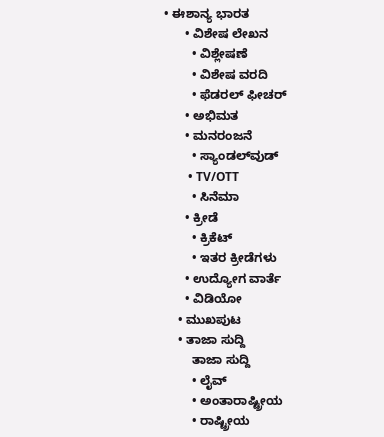• ಈಶಾನ್ಯ ಭಾರತ
      • ವಿಶೇಷ ಲೇಖನ
        • ವಿಶ್ಲೇಷಣೆ
        • ವಿಶೇಷ ವರದಿ
        • ಫೆಡರಲ್ ಫೀಚರ್
      • ಅಭಿಮತ
      • ಮನರಂಜನೆ
        • ಸ್ಯಾಂಡಲ್‌ವುಡ್
        • TV/OTT
        • ಸಿನೆಮಾ
      • ಕ್ರೀಡೆ
        • ಕ್ರಿಕೆಟ್
        • ಇತರ ಕ್ರೀಡೆಗಳು
      • ಉದ್ಯೋಗ ವಾರ್ತೆ
      • ವಿಡಿಯೋ
    • ಮುಖಪುಟ
    • ತಾಜಾ ಸುದ್ದಿ
        ತಾಜಾ ಸುದ್ದಿ
        • ಲೈವ್‌
        • ಅಂತಾರಾಷ್ಟ್ರೀಯ
        • ರಾಷ್ಟ್ರೀಯ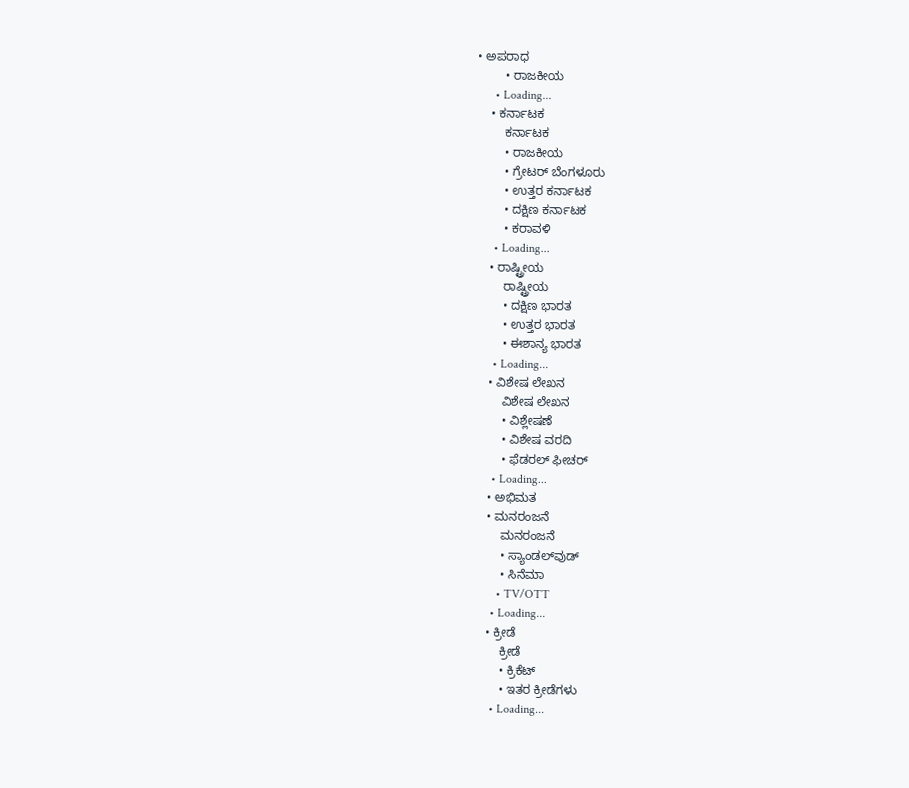• ಅಪರಾಧ
        • ರಾಜಕೀಯ
      • Loading...
    • ಕರ್ನಾಟಕ
        ಕರ್ನಾಟಕ
        • ರಾಜಕೀಯ
        • ಗ್ರೇಟರ್ ಬೆಂಗಳೂರು
        • ಉತ್ತರ ಕರ್ನಾಟಕ
        • ದಕ್ಷಿಣ ಕರ್ನಾಟಕ
        • ಕರಾವಳಿ
      • Loading...
    • ರಾಷ್ಟ್ರೀಯ
        ರಾಷ್ಟ್ರೀಯ
        • ದಕ್ಷಿಣ ಭಾರತ
        • ಉತ್ತರ ಭಾರತ
        • ಈಶಾನ್ಯ ಭಾರತ
      • Loading...
    • ವಿಶೇಷ ಲೇಖನ
        ವಿಶೇಷ ಲೇಖನ
        • ವಿಶ್ಲೇಷಣೆ
        • ವಿಶೇಷ ವರದಿ
        • ಫೆಡರಲ್ ಫೀಚರ್
      • Loading...
    • ಅಭಿಮತ
    • ಮನರಂಜನೆ
        ಮನರಂಜನೆ
        • ಸ್ಯಾಂಡಲ್‌ವುಡ್
        • ಸಿನೆಮಾ
        • TV/OTT
      • Loading...
    • ಕ್ರೀಡೆ
        ಕ್ರೀಡೆ
        • ಕ್ರಿಕೆಟ್
        • ಇತರ ಕ್ರೀಡೆಗಳು
      • Loading...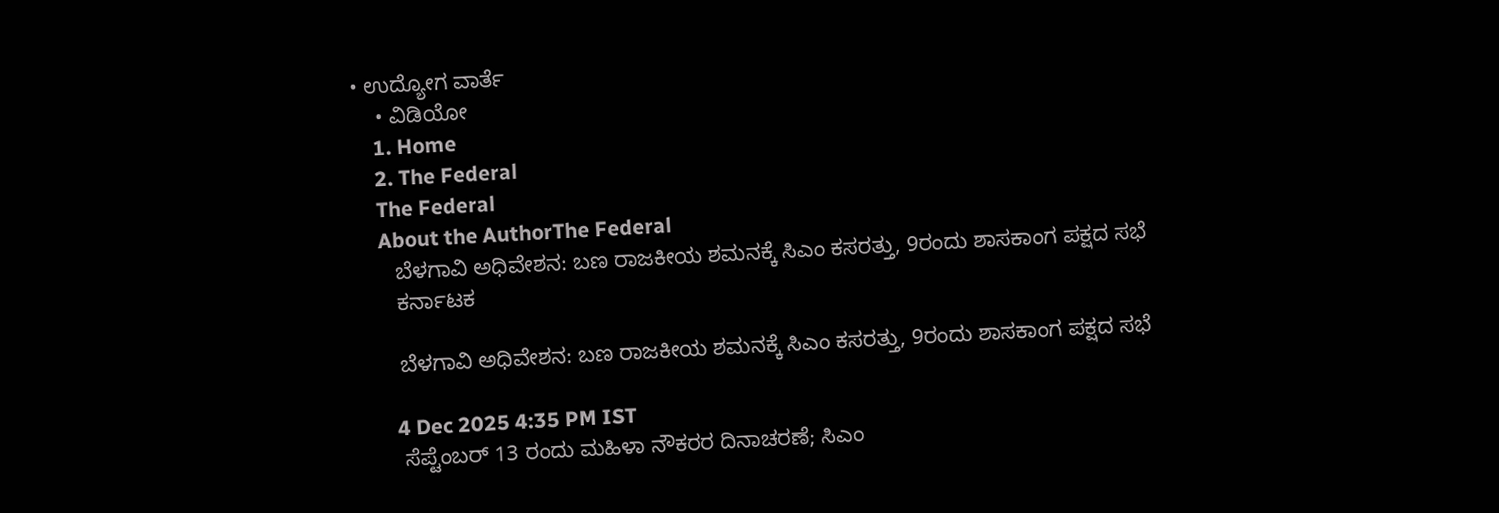• ಉದ್ಯೋಗ ವಾರ್ತೆ
    • ವಿಡಿಯೋ
    1. Home
    2. The Federal
    The Federal
    About the AuthorThe Federal
      ಬೆಳಗಾವಿ ಅಧಿವೇಶನ: ಬಣ ರಾಜಕೀಯ ಶಮನಕ್ಕೆ ಸಿಎಂ ಕಸರತ್ತು, 9ರಂದು ಶಾಸಕಾಂಗ ಪಕ್ಷದ ಸಭೆ
      ಕರ್ನಾಟಕ

      ಬೆಳಗಾವಿ ಅಧಿವೇಶನ: ಬಣ ರಾಜಕೀಯ ಶಮನಕ್ಕೆ ಸಿಎಂ ಕಸರತ್ತು, 9ರಂದು ಶಾಸಕಾಂಗ ಪಕ್ಷದ ಸಭೆ

      4 Dec 2025 4:35 PM IST
      ಸೆಪ್ಟೆಂಬರ್ 13 ರಂದು ಮಹಿಳಾ ನೌಕರರ ದಿನಾಚರಣೆ; ಸಿಎಂ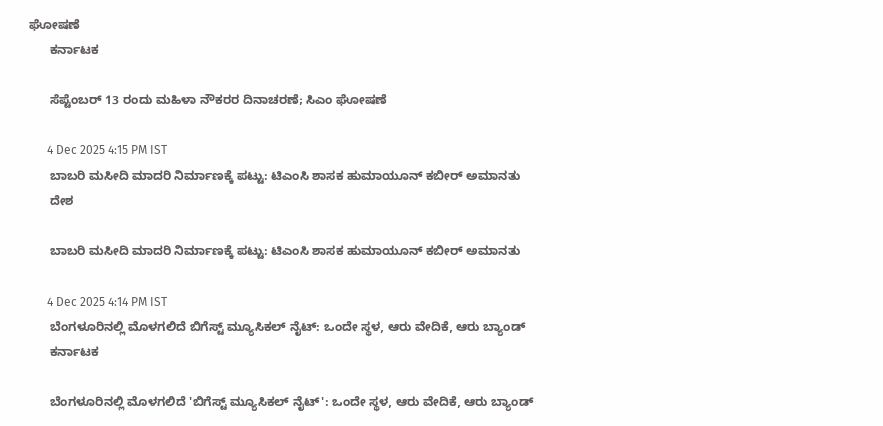ಘೋಷಣೆ
      ಕರ್ನಾಟಕ

      ಸೆಪ್ಟೆಂಬರ್ 13 ರಂದು ಮಹಿಳಾ ನೌಕರರ ದಿನಾಚರಣೆ; ಸಿಎಂ ಘೋಷಣೆ

      4 Dec 2025 4:15 PM IST
      ಬಾಬರಿ ಮಸೀದಿ ಮಾದರಿ ನಿರ್ಮಾಣಕ್ಕೆ ಪಟ್ಟು: ಟಿಎಂಸಿ ಶಾಸಕ ಹುಮಾಯೂನ್ ಕಬೀರ್ ಅಮಾನತು
      ದೇಶ

      ಬಾಬರಿ ಮಸೀದಿ ಮಾದರಿ ನಿರ್ಮಾಣಕ್ಕೆ ಪಟ್ಟು: ಟಿಎಂಸಿ ಶಾಸಕ ಹುಮಾಯೂನ್ ಕಬೀರ್ ಅಮಾನತು

      4 Dec 2025 4:14 PM IST
      ಬೆಂಗಳೂರಿನಲ್ಲಿ ಮೊಳಗಲಿದೆ ಬಿಗೆಸ್ಟ್ ಮ್ಯೂಸಿಕಲ್ ನೈಟ್: ಒಂದೇ ಸ್ಥಳ, ಆರು ವೇದಿಕೆ, ಆರು ಬ್ಯಾಂಡ್‌
      ಕರ್ನಾಟಕ

      ಬೆಂಗಳೂರಿನಲ್ಲಿ ಮೊಳಗಲಿದೆ 'ಬಿಗೆಸ್ಟ್ ಮ್ಯೂಸಿಕಲ್ ನೈಟ್': ಒಂದೇ ಸ್ಥಳ, ಆರು ವೇದಿಕೆ, ಆರು ಬ್ಯಾಂಡ್‌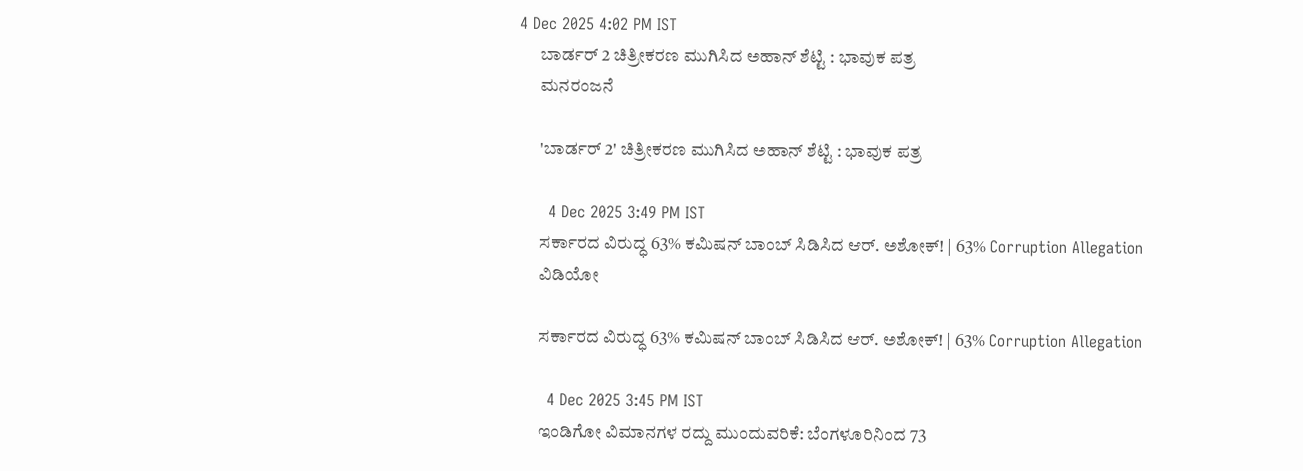4 Dec 2025 4:02 PM IST
      ಬಾರ್ಡರ್ 2 ಚಿತ್ರೀಕರಣ ಮುಗಿಸಿದ ಅಹಾನ್ ಶೆಟ್ಟಿ : ಭಾವುಕ ಪತ್ರ
      ಮನರಂಜನೆ

      'ಬಾರ್ಡರ್ 2' ಚಿತ್ರೀಕರಣ ಮುಗಿಸಿದ ಅಹಾನ್ ಶೆಟ್ಟಿ : ಭಾವುಕ ಪತ್ರ

      4 Dec 2025 3:49 PM IST
      ಸರ್ಕಾರದ ವಿರುದ್ಧ 63% ಕಮಿಷನ್ ಬಾಂಬ್ ಸಿಡಿಸಿದ ಆರ್. ಅಶೋಕ್! | 63% Corruption Allegation
      ವಿಡಿಯೋ

      ಸರ್ಕಾರದ ವಿರುದ್ಧ 63% ಕಮಿಷನ್ ಬಾಂಬ್ ಸಿಡಿಸಿದ ಆರ್. ಅಶೋಕ್! | 63% Corruption Allegation

      4 Dec 2025 3:45 PM IST
      ಇಂಡಿಗೋ ವಿಮಾನಗಳ ರದ್ದು ಮುಂದುವರಿಕೆ: ಬೆಂಗಳೂರಿನಿಂದ 73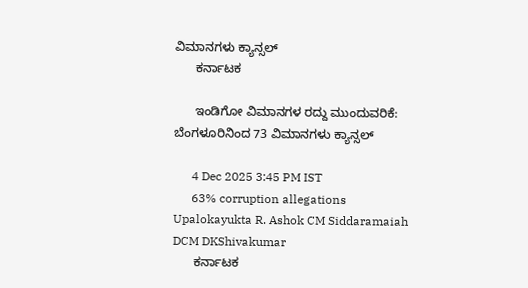ವಿಮಾನಗಳು ಕ್ಯಾನ್ಸಲ್
      ಕರ್ನಾಟಕ

      ಇಂಡಿಗೋ ವಿಮಾನಗಳ ರದ್ದು ಮುಂದುವರಿಕೆ: ಬೆಂಗಳೂರಿನಿಂದ 73 ವಿಮಾನಗಳು ಕ್ಯಾನ್ಸಲ್

      4 Dec 2025 3:45 PM IST
      63% corruption allegations Upalokayukta R. Ashok CM Siddaramaiah DCM DKShivakumar
      ಕರ್ನಾಟಕ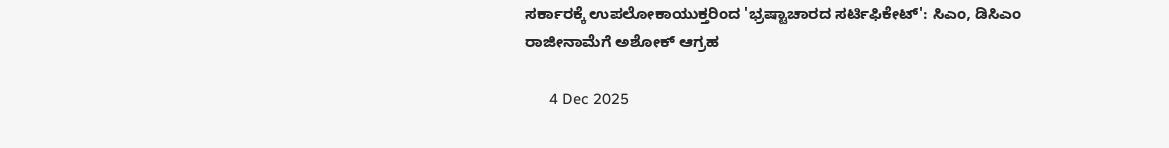ಸರ್ಕಾರಕ್ಕೆ ಉಪಲೋಕಾಯುಕ್ತರಿಂದ 'ಭ್ರಷ್ಟಾಚಾರದ ಸರ್ಟಿಫಿಕೇಟ್': ಸಿಎಂ, ಡಿಸಿಎಂ ರಾಜೀನಾಮೆಗೆ ಅಶೋಕ್ ಆಗ್ರಹ

      4 Dec 2025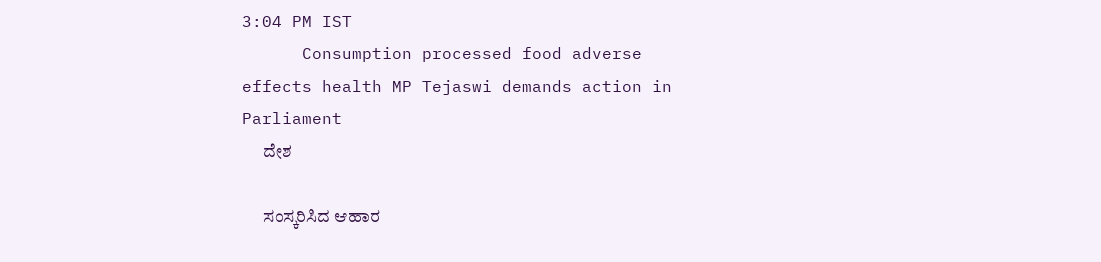3:04 PM IST
      Consumption processed food adverse effects health MP Tejaswi demands action in Parliament
      ದೇಶ

      ಸಂಸ್ಕರಿಸಿದ ಆಹಾರ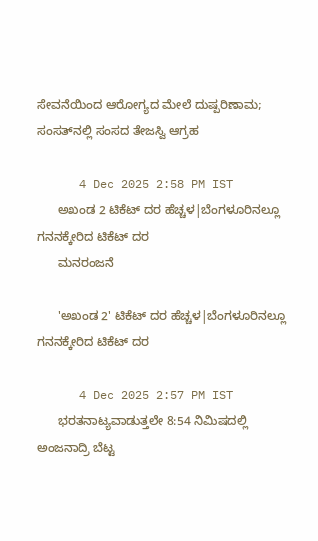ಸೇವನೆಯಿಂದ ಆರೋಗ್ಯದ ಮೇಲೆ ದುಷ್ಪರಿಣಾಮ; ಸಂಸತ್‌ನಲ್ಲಿ ಸಂಸದ ತೇಜಸ್ವಿ ಆಗ್ರಹ

      4 Dec 2025 2:58 PM IST
      ಅಖಂಡ 2 ಟಿಕೆಟ್ ದರ ಹೆಚ್ಚಳ|ಬೆಂಗಳೂರಿನಲ್ಲೂ ಗನನಕ್ಕೇರಿದ ಟಿಕೆಟ್‌ ದರ
      ಮನರಂಜನೆ

      'ಅಖಂಡ 2' ಟಿಕೆಟ್ ದರ ಹೆಚ್ಚಳ|ಬೆಂಗಳೂರಿನಲ್ಲೂ ಗನನಕ್ಕೇರಿದ ಟಿಕೆಟ್‌ ದರ

      4 Dec 2025 2:57 PM IST
      ಭರತನಾಟ್ಯವಾಡುತ್ತಲೇ 8:54 ನಿಮಿಷದಲ್ಲಿ ಅಂಜನಾದ್ರಿ ಬೆಟ್ಟ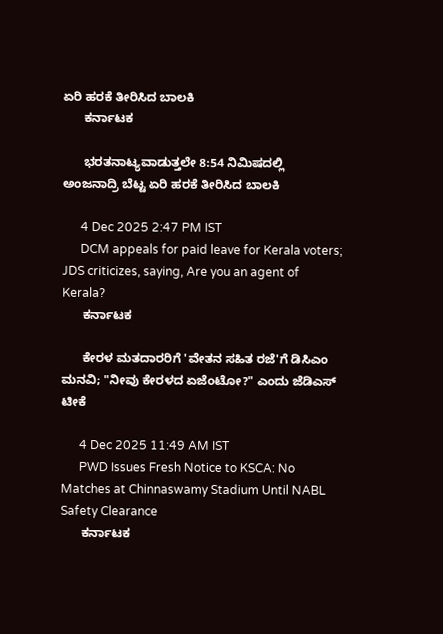ಏರಿ ಹರಕೆ ತೀರಿಸಿದ ಬಾಲಕಿ
      ಕರ್ನಾಟಕ

      ಭರತನಾಟ್ಯವಾಡುತ್ತಲೇ 8:54 ನಿಮಿಷದಲ್ಲಿ ಅಂಜನಾದ್ರಿ ಬೆಟ್ಟ ಏರಿ ಹರಕೆ ತೀರಿಸಿದ ಬಾಲಕಿ

      4 Dec 2025 2:47 PM IST
      DCM appeals for paid leave for Kerala voters; JDS criticizes, saying, Are you an agent of Kerala?
      ಕರ್ನಾಟಕ

      ಕೇರಳ ಮತದಾರರಿಗೆ 'ವೇತನ ಸಹಿತ ರಜೆ'ಗೆ ಡಿಸಿಎಂ ಮನವಿ; "ನೀವು ಕೇರಳದ ಏಜೆಂಟೋ?" ಎಂದು ಜೆಡಿಎಸ್ ಟೀಕೆ

      4 Dec 2025 11:49 AM IST
      PWD Issues Fresh Notice to KSCA: No Matches at Chinnaswamy Stadium Until NABL Safety Clearance
      ಕರ್ನಾಟಕ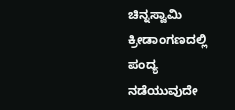ಚಿನ್ನಸ್ವಾಮಿ ಕ್ರೀಡಾಂಗಣದಲ್ಲಿ ಪಂದ್ಯ ನಡೆಯುವುದೇ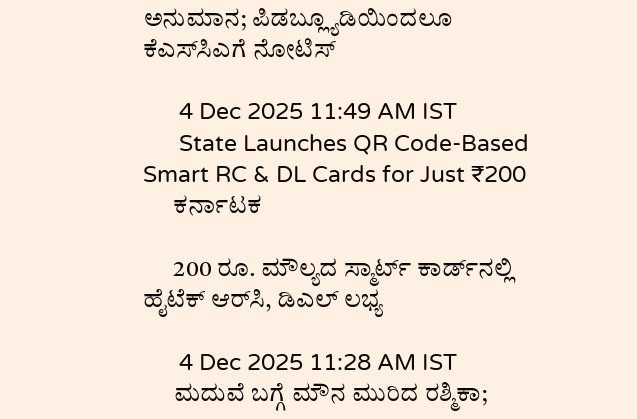ಅನುಮಾನ; ಪಿಡಬ್ಲ್ಯೂಡಿಯಿಂದಲೂ ಕೆಎಸ್‌ಸಿಎಗೆ ನೋಟಿಸ್

      4 Dec 2025 11:49 AM IST
      State Launches QR Code-Based Smart RC & DL Cards for Just ₹200
      ಕರ್ನಾಟಕ

      200 ರೂ. ಮೌಲ್ಯದ ಸ್ಮಾರ್ಟ್‌ ಕಾರ್ಡ್‌ನಲ್ಲಿ ಹೈಟೆಕ್ ಆರ್‌ಸಿ, ಡಿಎಲ್ ಲಭ್ಯ

      4 Dec 2025 11:28 AM IST
      ಮದುವೆ ಬಗ್ಗೆ ಮೌನ ಮುರಿದ ರಶ್ಮಿಕಾ;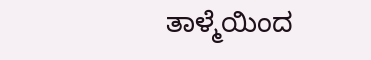ತಾಳ್ಮೆಯಿಂದ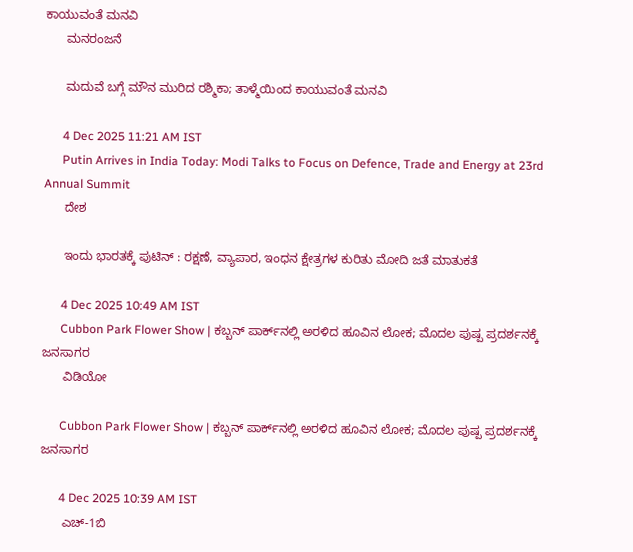ಕಾಯುವಂತೆ ಮನವಿ
      ಮನರಂಜನೆ

      ಮದುವೆ ಬಗ್ಗೆ ಮೌನ ಮುರಿದ ರಶ್ಮಿಕಾ; ತಾಳ್ಮೆಯಿಂದ ಕಾಯುವಂತೆ ಮನವಿ

      4 Dec 2025 11:21 AM IST
      Putin Arrives in India Today: Modi Talks to Focus on Defence, Trade and Energy at 23rd Annual Summit
      ದೇಶ

      ಇಂದು ಭಾರತಕ್ಕೆ ಪುಟಿನ್ : ರಕ್ಷಣೆ, ವ್ಯಾಪಾರ, ಇಂಧನ ಕ್ಷೇತ್ರಗಳ ಕುರಿತು ಮೋದಿ ಜತೆ ಮಾತುಕತೆ

      4 Dec 2025 10:49 AM IST
      Cubbon Park Flower Show | ಕಬ್ಬನ್ ಪಾರ್ಕ್‌ನಲ್ಲಿ ಅರಳಿದ ಹೂವಿನ ಲೋಕ; ಮೊದಲ ಪುಷ್ಪ ಪ್ರದರ್ಶನಕ್ಕೆ ಜನಸಾಗರ
      ವಿಡಿಯೋ

      Cubbon Park Flower Show | ಕಬ್ಬನ್ ಪಾರ್ಕ್‌ನಲ್ಲಿ ಅರಳಿದ ಹೂವಿನ ಲೋಕ; ಮೊದಲ ಪುಷ್ಪ ಪ್ರದರ್ಶನಕ್ಕೆ ಜನಸಾಗರ

      4 Dec 2025 10:39 AM IST
      ಎಚ್-1ಬಿ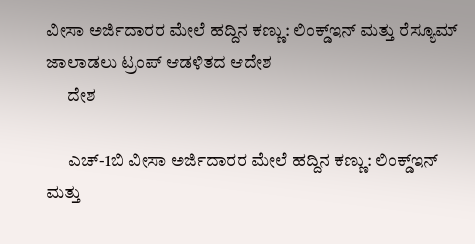ವೀಸಾ ಅರ್ಜಿದಾರರ ಮೇಲೆ ಹದ್ದಿನ ಕಣ್ಣು: ಲಿಂಕ್ಡ್‌ಇನ್ ಮತ್ತು ರೆಸ್ಯೂಮ್ ಜಾಲಾಡಲು ಟ್ರಂಪ್ ಆಡಳಿತದ ಆದೇಶ
      ದೇಶ

      ಎಚ್-1ಬಿ ವೀಸಾ ಅರ್ಜಿದಾರರ ಮೇಲೆ ಹದ್ದಿನ ಕಣ್ಣು: ಲಿಂಕ್ಡ್‌ಇನ್ ಮತ್ತು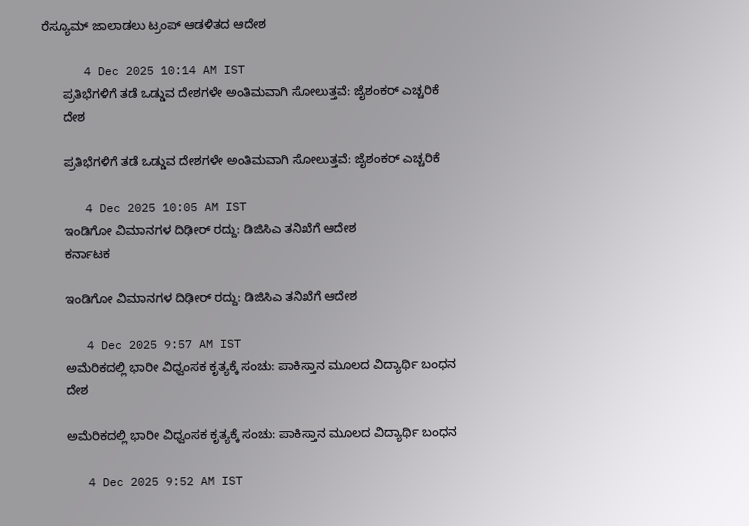ರೆಸ್ಯೂಮ್ ಜಾಲಾಡಲು ಟ್ರಂಪ್ ಆಡಳಿತದ ಆದೇಶ

      4 Dec 2025 10:14 AM IST
      ಪ್ರತಿಭೆಗಳಿಗೆ ತಡೆ ಒಡ್ಡುವ ದೇಶಗಳೇ ಅಂತಿಮವಾಗಿ ಸೋಲುತ್ತವೆ: ಜೈಶಂಕರ್ ಎಚ್ಚರಿಕೆ
      ದೇಶ

      ಪ್ರತಿಭೆಗಳಿಗೆ ತಡೆ ಒಡ್ಡುವ ದೇಶಗಳೇ ಅಂತಿಮವಾಗಿ ಸೋಲುತ್ತವೆ: ಜೈಶಂಕರ್ ಎಚ್ಚರಿಕೆ

      4 Dec 2025 10:05 AM IST
      ಇಂಡಿಗೋ ವಿಮಾನಗಳ ದಿಢೀರ್ ರದ್ದು: ಡಿಜಿಸಿಎ ತನಿಖೆಗೆ ಆದೇಶ
      ಕರ್ನಾಟಕ

      ಇಂಡಿಗೋ ವಿಮಾನಗಳ ದಿಢೀರ್ ರದ್ದು: ಡಿಜಿಸಿಎ ತನಿಖೆಗೆ ಆದೇಶ

      4 Dec 2025 9:57 AM IST
      ಅಮೆರಿಕದಲ್ಲಿ ಭಾರೀ ವಿಧ್ವಂಸಕ ಕೃತ್ಯಕ್ಕೆ ಸಂಚು: ಪಾಕಿಸ್ತಾನ ಮೂಲದ ವಿದ್ಯಾರ್ಥಿ ಬಂಧನ
      ದೇಶ

      ಅಮೆರಿಕದಲ್ಲಿ ಭಾರೀ ವಿಧ್ವಂಸಕ ಕೃತ್ಯಕ್ಕೆ ಸಂಚು: ಪಾಕಿಸ್ತಾನ ಮೂಲದ ವಿದ್ಯಾರ್ಥಿ ಬಂಧನ

      4 Dec 2025 9:52 AM IST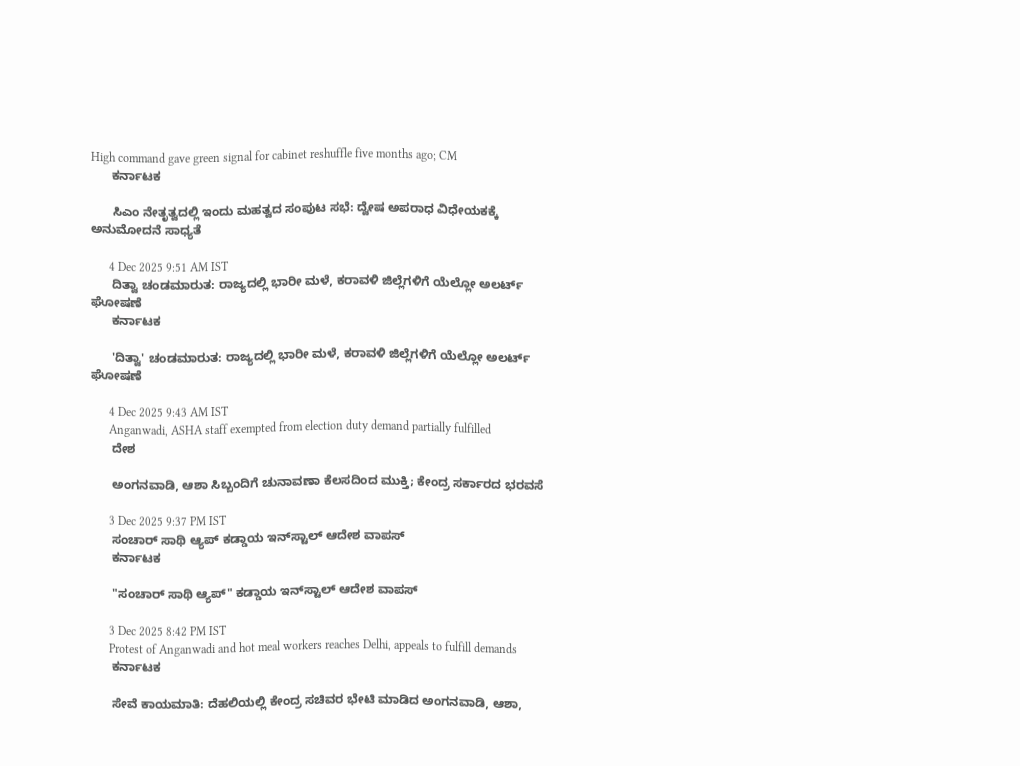High command gave green signal for cabinet reshuffle five months ago; CM
      ಕರ್ನಾಟಕ

      ಸಿಎಂ ನೇತೃತ್ವದಲ್ಲಿ ಇಂದು ಮಹತ್ವದ ಸಂಪುಟ ಸಭೆ: ದ್ವೇಷ ಅಪರಾಧ ವಿಧೇಯಕಕ್ಕೆ ಅನುಮೋದನೆ ಸಾಧ್ಯತೆ

      4 Dec 2025 9:51 AM IST
      ದಿತ್ವಾ ಚಂಡಮಾರುತ: ರಾಜ್ಯದಲ್ಲಿ ಭಾರೀ ಮಳೆ, ಕರಾವಳಿ ಜಿಲ್ಲೆಗಳಿಗೆ ಯೆಲ್ಲೋ ಅಲರ್ಟ್ ಘೋಷಣೆ
      ಕರ್ನಾಟಕ

      'ದಿತ್ವಾ' ಚಂಡಮಾರುತ: ರಾಜ್ಯದಲ್ಲಿ ಭಾರೀ ಮಳೆ, ಕರಾವಳಿ ಜಿಲ್ಲೆಗಳಿಗೆ ಯೆಲ್ಲೋ ಅಲರ್ಟ್ ಘೋಷಣೆ

      4 Dec 2025 9:43 AM IST
      Anganwadi, ASHA staff exempted from election duty demand partially fulfilled
      ದೇಶ

      ಅಂಗನವಾಡಿ, ಆಶಾ ಸಿಬ್ಬಂದಿಗೆ ಚುನಾವಣಾ ಕೆಲಸದಿಂದ ಮುಕ್ತಿ; ಕೇಂದ್ರ ಸರ್ಕಾರದ ಭರವಸೆ

      3 Dec 2025 9:37 PM IST
      ಸಂಚಾರ್‌ ಸಾಥಿ ಆ್ಯಪ್ ಕಡ್ಡಾಯ ಇನ್‌ಸ್ಟಾಲ್‌ ಆದೇಶ ವಾಪಸ್‌
      ಕರ್ನಾಟಕ

      "ಸಂಚಾರ್‌ ಸಾಥಿ ಆ್ಯಪ್" ಕಡ್ಡಾಯ ಇನ್‌ಸ್ಟಾಲ್‌ ಆದೇಶ ವಾಪಸ್‌

      3 Dec 2025 8:42 PM IST
      Protest of Anganwadi and hot meal workers reaches Delhi, appeals to fulfill demands
      ಕರ್ನಾಟಕ

      ಸೇವೆ ಕಾಯಮಾತಿ: ದೆಹಲಿಯಲ್ಲಿ ಕೇಂದ್ರ ಸಚಿವರ ಭೇಟಿ ಮಾಡಿದ ಅಂಗನವಾಡಿ, ಆಶಾ,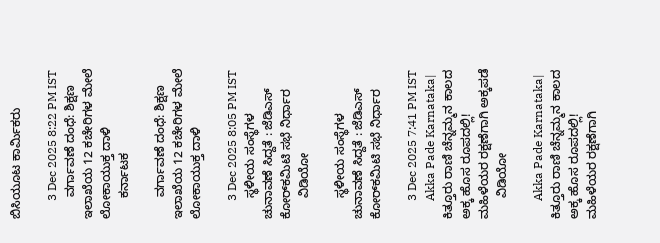ಬಿಸಿಯೂಟ ಕಾರ್ಮಿಕರು

      3 Dec 2025 8:22 PM IST
      ವರ್ಗಾವಣೆ ದಂಧೆ: ಶಿಕ್ಷಣ ಇಲಾಖೆಯ 12 ಕಚೇರಿಗಳ ಮೇಲೆ ಲೋಕಾಯುಕ್ತ ದಾಳಿ
      ಕರ್ನಾಟಕ

      ವರ್ಗಾವಣೆ ದಂಧೆ: ಶಿಕ್ಷಣ ಇಲಾಖೆಯ 12 ಕಚೇರಿಗಳ ಮೇಲೆ ಲೋಕಾಯುಕ್ತ ದಾಳಿ

      3 Dec 2025 8:05 PM IST
      ಸ್ಥಳೀಯ ಸಂಸ್ಥೆಗಳ ಚುನಾವಣೆ ಸಿದ್ದತೆ : ಜೆಡಿಎಸ್‌ ಕೋರ್‌ಕಮಿಟಿ ಸಭೆ ನಿರ್ಧಾರ
      ವಿಡಿಯೋ

      ಸ್ಥಳೀಯ ಸಂಸ್ಥೆಗಳ ಚುನಾವಣೆ ಸಿದ್ದತೆ : ಜೆಡಿಎಸ್‌ ಕೋರ್‌ಕಮಿಟಿ ಸಭೆ ನಿರ್ಧಾರ

      3 Dec 2025 7:41 PM IST
      Akka Pade Karnataka|  ಕಿತ್ತೂರು ರಾಣಿ ಚೆನ್ನಮ್ಮನ ಕಾಲದ ಅಕ್ಕ ಹೊಸ ರೂಪದಲ್ಲಿ! ಮಹಿಳೆಯರ ರಕ್ಷಣೆಗಾಗಿ ಅಕ್ಕಪಡೆ
      ವಿಡಿಯೋ

      Akka Pade Karnataka| ಕಿತ್ತೂರು ರಾಣಿ ಚೆನ್ನಮ್ಮನ ಕಾಲದ ಅಕ್ಕ ಹೊಸ ರೂಪದಲ್ಲಿ! ಮಹಿಳೆಯರ ರಕ್ಷಣೆಗಾಗಿ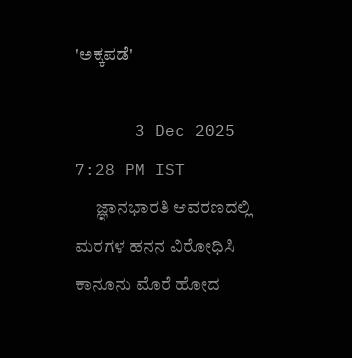'ಅಕ್ಕಪಡೆ'

      3 Dec 2025 7:28 PM IST
      ಜ್ಞಾನಭಾರತಿ ಆವರಣದಲ್ಲಿ ಮರಗಳ ಹನನ ವಿರೋಧಿಸಿ ಕಾನೂನು ಮೊರೆ ಹೋದ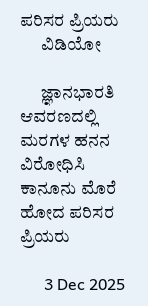ಪರಿಸರ ಪ್ರಿಯರು
      ವಿಡಿಯೋ

      ಜ್ಞಾನಭಾರತಿ ಆವರಣದಲ್ಲಿ ಮರಗಳ ಹನನ ವಿರೋಧಿಸಿ ಕಾನೂನು ಮೊರೆ ಹೋದ ಪರಿಸರ ಪ್ರಿಯರು

      3 Dec 2025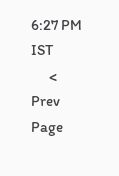6:27 PM IST
      < Prev Page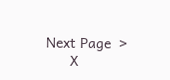Next Page  >
      X